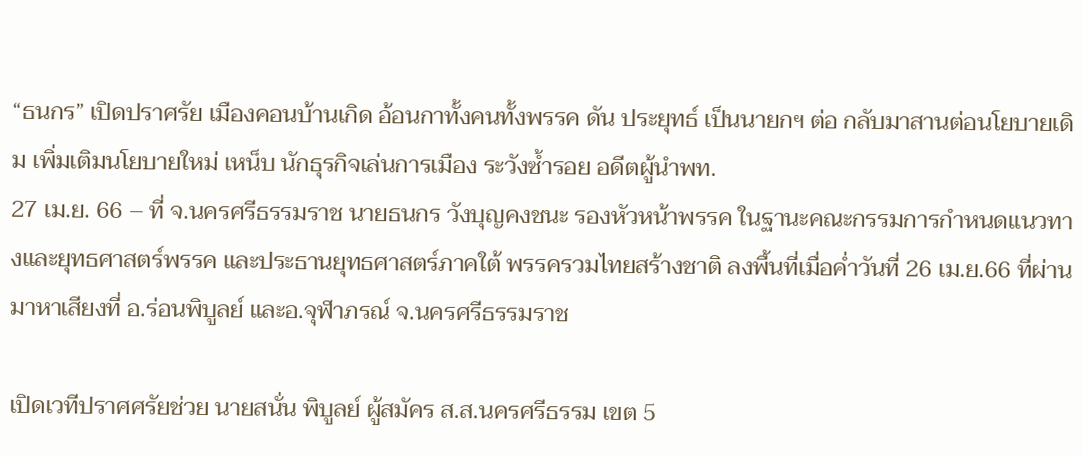“ธนกร” เปิดปราศรัย เมืองคอนบ้านเกิด อ้อนกาทั้งคนทั้งพรรค ดัน ประยุทธ์ เป็นนายกฯ ต่อ กลับมาสานต่อนโยบายเดิม เพิ่มเติมนโยบายใหม่ เหน็บ นักธุรกิจเล่นการเมือง ระวังซ้ำรอย อดีตผู้นำพท.
27 เม.ย. 66 – ที่ จ.นครศรีธรรมราช นายธนกร วังบุญคงชนะ รองหัวหน้าพรรค ในฐานะคณะกรรมการกำหนดแนวทางและยุทธศาสตร์พรรค และประธานยุทธศาสตร์ภาคใต้ พรรครวมไทยสร้างชาติ ลงพื้นที่เมื่อค่ำวันที่ 26 เม.ย.66 ที่ผ่านมาหาเสียงที่ อ.ร่อนพิบูลย์ และอ.จุฬาภรณ์ จ.นครศรีธรรมราช

เปิดเวทีปราศศรัยช่วย นายสนั่น พิบูลย์ ผู้สมัคร ส.ส.นครศรีธรรม เขต 5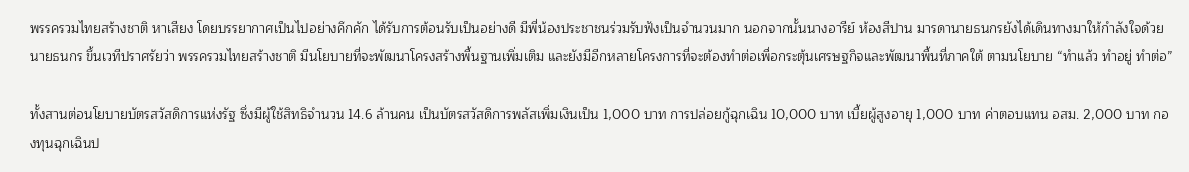พรรครวมไทยสร้างชาติ หาเสียง โดยบรรยากาศเป็นไปอย่างคึกคัก ได้รับการต้อนรับเป็นอย่างดี มีพี่น้องประชาชนร่วมรับฟังเป็นจำนวนมาก นอกจากนั้นนางอารีย์ ห้องสีปาน มารดานายธนกรยังได้เดินทางมาให้กำลังใจด้วย
นายธนกร ขึ้นเวทีปราศรัยว่า พรรครวมไทยสร้างชาติ มีนโยบายที่จะพัฒนาโครงสร้างพื้นฐานเพิ่มเติม และยังมีอีกหลายโครงการที่จะต้องทำต่อเพื่อกระตุ้นเศรษฐกิจและพัฒนาพื้นที่ภาคใต้ ตามนโยบาย “ทำแล้ว ทำอยู่ ทำต่อ”

ทั้งสานต่อนโยบายบัตรสวัสดิการแห่งรัฐ ซึ่งมีผู้ใช้สิทธิจำนวน 14.6 ล้านคน เป็นบัตรสวัสดิการพลัสเพิ่มเงินเป็น 1,000 บาท การปล่อยกู้ฉุกเฉิน 10,000 บาท เบี้ยผู้สูงอายุ 1,000 บาท ค่าตอบแทน อสม. 2,000 บาท กองทุนฉุกเฉินป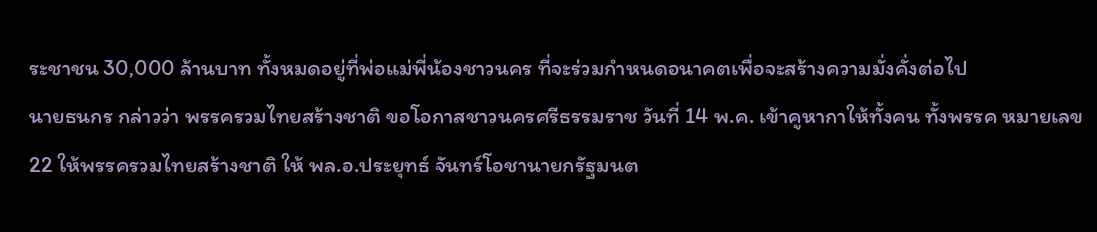ระชาชน 30,000 ล้านบาท ทั้งหมดอยู่ที่พ่อแม่พี่น้องชาวนคร ที่จะร่วมกำหนดอนาคตเพื่อจะสร้างความมั่งคั่งต่อไป
นายธนกร กล่าวว่า พรรครวมไทยสร้างชาติ ขอโอกาสชาวนครศรีธรรมราช วันที่ 14 พ.ค. เข้าคูหากาให้ทั้งคน ทั้งพรรค หมายเลข 22 ให้พรรครวมไทยสร้างชาติ ให้ พล.อ.ประยุทธ์ จันทร์โอชานายกรัฐมนต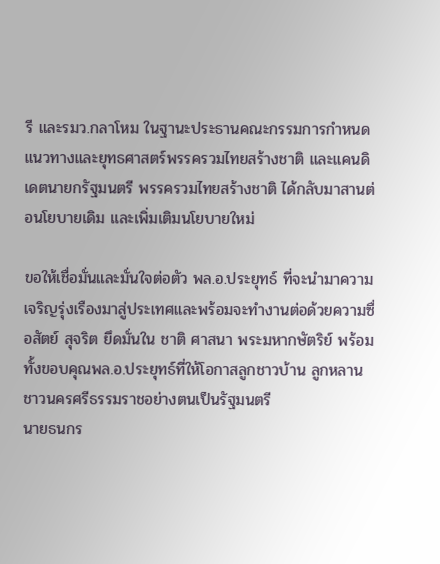รี และรมว.กลาโหม ในฐานะประธานคณะกรรมการกำหนดแนวทางและยุทธศาสตร์พรรครวมไทยสร้างชาติ และแคนดิเดตนายกรัฐมนตรี พรรครวมไทยสร้างชาติ ได้กลับมาสานต่อนโยบายเดิม และเพิ่มเติมนโยบายใหม่

ขอให้เชื่อมั่นและมั่นใจต่อตัว พล.อ.ประยุทธ์ ที่จะนำมาความเจริญรุ่งเรืองมาสู่ประเทศและพร้อมจะทำงานต่อด้วยความซื่อสัตย์ สุจริต ยึดมั่นใน ชาติ ศาสนา พระมหากษัตริย์ พร้อมทั้งขอบคุณพล.อ.ประยุทธ์ที่ให้โอกาสลูกชาวบ้าน ลูกหลานชาวนครศรีธรรมราชอย่างตนเป็นรัฐมนตรี
นายธนกร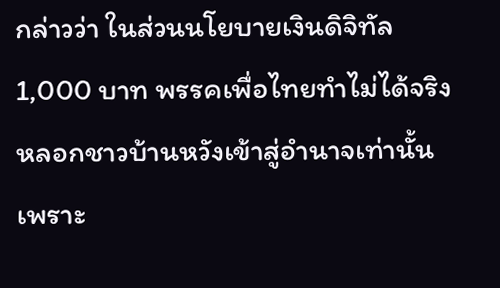กล่าวว่า ในส่วนนโยบายเงินดิจิทัล 1,000 บาท พรรคเพื่อไทยทำไม่ได้จริงหลอกชาวบ้านหวังเข้าสู่อำนาจเท่านั้น เพราะ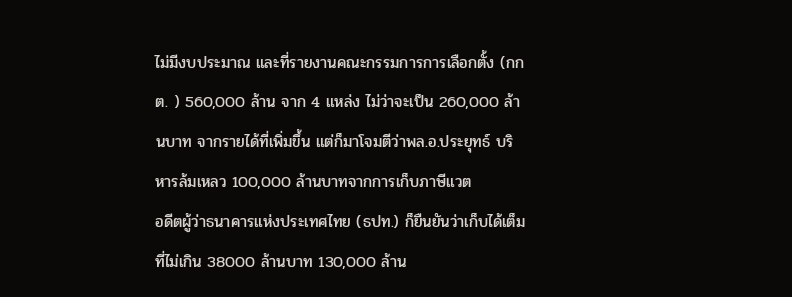ไม่มีงบประมาณ และที่รายงานคณะกรรมการการเลือกตั้ง (กกต. ) 560,000 ล้าน จาก 4 แหล่ง ไม่ว่าจะเป็น 260,000 ล้านบาท จากรายได้ที่เพิ่มขึ้น แต่ก็มาโจมตีว่าพล.อ.ประยุทธ์ บริหารล้มเหลว 100,000 ล้านบาทจากการเก็บภาษีแวต
อดีตผู้ว่าธนาคารแห่งประเทศไทย (ธปท.) ก็ยืนยันว่าเก็บได้เต็มที่ไม่เกิน 38000 ล้านบาท 130,000 ล้าน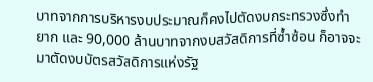บาทจากการบริหารงบประมาณก็คงไปตัดงบกระทรวงซึ่งทำยาก และ 90,000 ล้านบาทจากงบสวัสดิการที่ซ้ำซ้อน ก็อาจจะมาตัดงบบัตรสวัสดิการแห่งรัฐ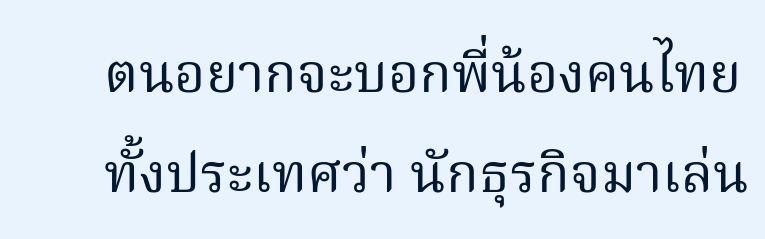ตนอยากจะบอกพี่น้องคนไทยทั้งประเทศว่า นักธุรกิจมาเล่น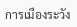การเมืองระวัง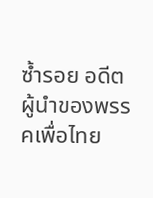ซ้ำรอย อดีตผู้นำของพรรคเพื่อไทย